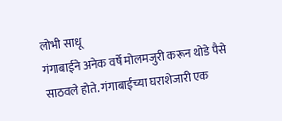लोभी साधू
गंगाबाईने अनेक वर्षे मोलमजुरी करून थोडे पैसे साठवले होते. गंगाबाईच्या घराशेजारी एक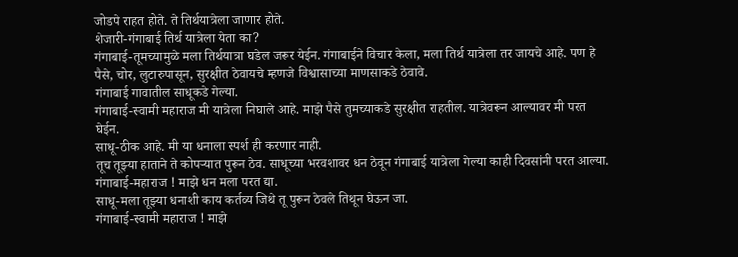जोडपे राहत होते. ते तिर्थयात्रेला जाणार होते.
शेजारी-गंगाबाई तिर्थ यात्रेला येता का?
गंगाबाई-तूमच्यामुळे मला तिर्थयात्रा घडेल जरूर येईन. गंगाबाईने विचार केला, मला तिर्थ यात्रेला तर जायचे आहे. पण हे पैसे, चोर, लुटारुपासून, सुरक्षीत ठेवायचे म्हणजे विश्वासाच्या माणसाकडे ठेवावे.
गंगाबाई गावातील साधूकडे गेल्या.
गंगाबाई-स्वामी महाराज मी यात्रेला निघाले आहे. माझे पैसे तुमच्याकडे सुरक्षीत राहतील. यात्रेवरून आल्यावर मी परत घेईन.
साधू-ठीक आहे. मी या धनाला स्पर्श ही करणार नाही.
तूच तूझ्या हाताने ते कोपऱ्यात पुरून ठेव. साधूच्या भरवशावर धन ठेवून गंगाबाई यात्रेला गेल्या काही दिवसांनी परत आल्या.
गंगाबाई-महाराज ! माझे धन मला परत द्या.
साधू-मला तूझ्या धनाशी काय कर्तव्य जिथे तू पुरून ठेवले तिथून घेऊन जा.
गंगाबाई-स्वामी महाराज ! माझे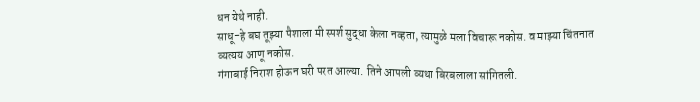धन येथे नाही.
साधू-हे बघ तूझ्या पैशाला मी स्पर्श सुद्धा केला नव्हता, त्यामुळे मला विचारू नकोस. व माझ्या चिंतनात व्यत्यय आणू नकोस.
गंगाबाई निराश होऊन घरी परत आल्या. तिने आपली व्यथा बिरबलाला सांगितली.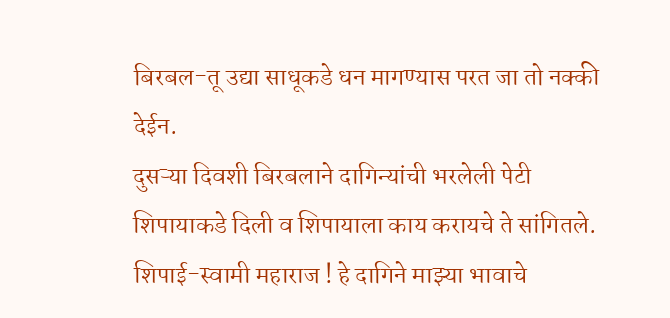बिरबल-तू उद्या साधूकडे धन मागण्यास परत जा तो नक्की देईन.
दुसऱ्या दिवशी बिरबलाने दागिन्यांची भरलेली पेटी शिपायाकडे दिली व शिपायाला काय करायचे ते सांगितले.
शिपाई-स्वामी महाराज ! हे दागिने माझ्या भावाचे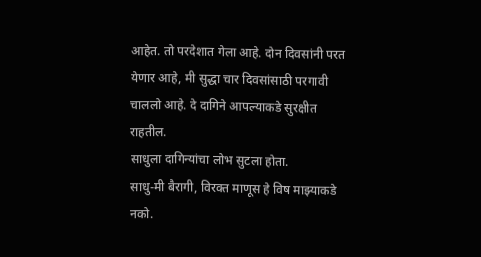आहेत. तो परदेशात गेला आहे. दोन दिवसांनी परत येणार आहे, मी सुद्धा चार दिवसांसाठी परगावी चाललो आहे. दे दागिने आपल्याकडे सुरक्षीत राहतील.
साधुला दागिन्यांचा लोभ सुटला होता.
साधु-मी बैरागी, विरक्त माणूस हे विष माझ्याकडे नको.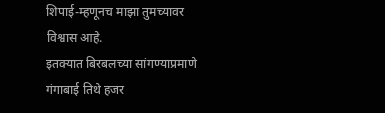शिपाई-म्हणूनच माझा तुमच्यावर विश्वास आहे.
इतक्यात बिरबलच्या सांगण्याप्रमाणे गंगाबाई तिथे हजर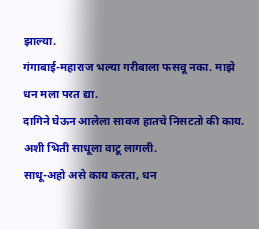झाल्या.
गंगाबाई-महाराज भल्या गरीबाला फसवू नका. माझे धन मला परत द्या.
दागिने घेऊन आलेला सावज हातचे निसटतो की काय. अशी भिती साधूला वाटू लागली.
साधू-अहो असे काय करता, धन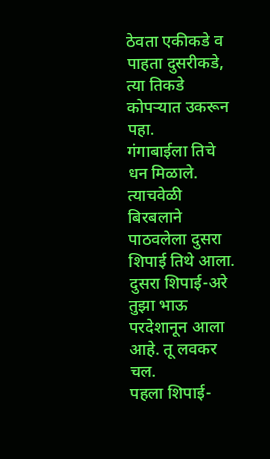ठेवता एकीकडे व पाहता दुसरीकडे, त्या तिकडे कोपऱ्यात उकरून पहा.
गंगाबाईला तिचे धन मिळाले. त्याचवेळी बिरबलाने पाठवलेला दुसरा शिपाई तिथे आला.
दुसरा शिपाई-अरे तुझा भाऊ परदेशानून आला आहे. तू लवकर चल.
पहला शिपाई-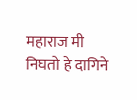महाराज मी निघतो हे दागिने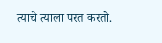त्याचे त्याला परत करतो.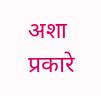अशा प्रकारे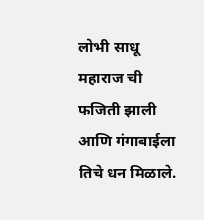लोभी साधू महाराज ची फजिती झाली आणि गंगाबाईला तिचे धन मिळाले.